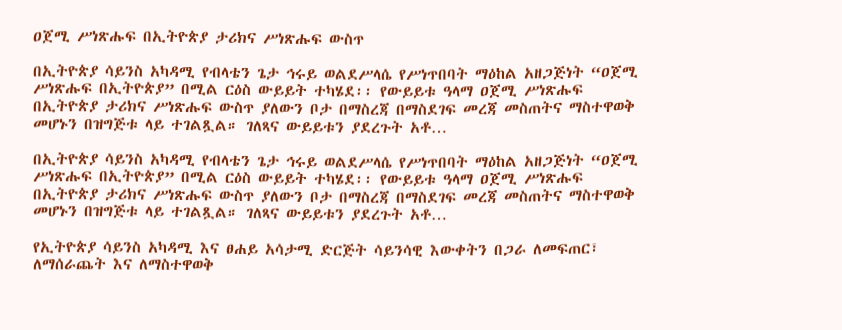ዐጀሚ ሥነጽሑፍ በኢትዮጵያ ታሪክና ሥነጽሑፍ ውስጥ

በኢትዮጵያ ሳይንስ አካዳሚ የብላቴን ጌታ ኅሩይ ወልደሥላሴ የሥነጥበባት ማዕከል አዘጋጅነት “ዐጀሚ ሥነጽሑፍ በኢትዮጵያ” በሚል ርዕስ ውይይት ተካሄደ፡፡ የውይይቱ ዓላማ ዐጀሚ ሥነጽሑፍ በኢትዮጵያ ታሪክና ሥነጽሑፍ ውስጥ ያለውን ቦታ በማስረጃ በማስደገፍ መረጃ መስጠትና ማስተዋወቅ መሆኑን በዝግጅቱ ላይ ተገልጿል። ገለጻና ውይይቱን ያደረጉት አቶ…

በኢትዮጵያ ሳይንስ አካዳሚ የብላቴን ጌታ ኅሩይ ወልደሥላሴ የሥነጥበባት ማዕከል አዘጋጅነት “ዐጀሚ ሥነጽሑፍ በኢትዮጵያ” በሚል ርዕስ ውይይት ተካሄደ፡፡ የውይይቱ ዓላማ ዐጀሚ ሥነጽሑፍ በኢትዮጵያ ታሪክና ሥነጽሑፍ ውስጥ ያለውን ቦታ በማስረጃ በማስደገፍ መረጃ መስጠትና ማስተዋወቅ መሆኑን በዝግጅቱ ላይ ተገልጿል። ገለጻና ውይይቱን ያደረጉት አቶ…

የኢትዮጵያ ሳይንስ አካዳሚ እና ፀሐይ አሳታሚ ድርጅት ሳይንሳዊ እውቀትን በጋራ ለመፍጠር፣ ለማሰራጨት እና ለማስተዋወቅ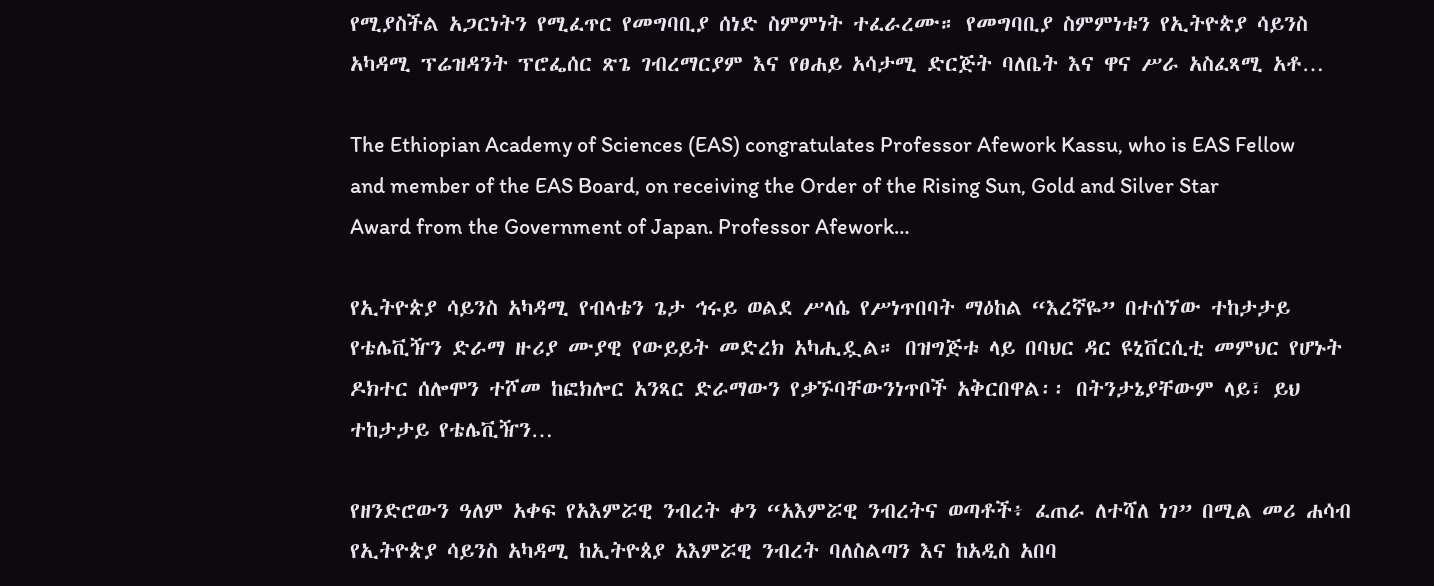የሚያስችል አጋርነትን የሚፈጥር የመግባቢያ ሰነድ ስምምነት ተፈራረሙ። የመግባቢያ ስምምነቱን የኢትዮጵያ ሳይንስ አካዳሚ ፕሬዝዳንት ፕሮፌሰር ጽጌ ገብረማርያም እና የፀሐይ አሳታሚ ድርጅት ባለቤት እና ዋና ሥራ አስፈጻሚ አቶ…

The Ethiopian Academy of Sciences (EAS) congratulates Professor Afework Kassu, who is EAS Fellow and member of the EAS Board, on receiving the Order of the Rising Sun, Gold and Silver Star Award from the Government of Japan. Professor Afework…

የኢትዮጵያ ሳይንስ አካዳሚ የብላቴን ጌታ ኅሩይ ወልደ ሥላሴ የሥነጥበባት ማዕከል “እረኛዬ” በተሰኘው ተከታታይ የቴሌቪዥን ድራማ ዙሪያ ሙያዊ የውይይት መድረክ አካሒዷል። በዝግጅቱ ላይ በባህር ዳር ዩኒቨርሲቲ መምህር የሆኑት ዶክተር ሰሎሞን ተሾመ ከፎክሎር አንጻር ድራማውን የቃኙባቸውንነጥቦች አቅርበዋል፡፡ በትንታኔያቸውም ላይ፣ ይህ ተከታታይ የቴሌቪዥን…

የዘንድሮውን ዓለም አቀፍ የአእምሯዊ ንብረት ቀን “አእምሯዊ ንብረትና ወጣቶች፥ ፈጠራ ለተሻለ ነገ” በሚል መሪ ሐሳብ የኢትዮጵያ ሳይንስ አካዳሚ ከኢትዮጰያ አእምሯዊ ንብረት ባለስልጣን እና ከአዲስ አበባ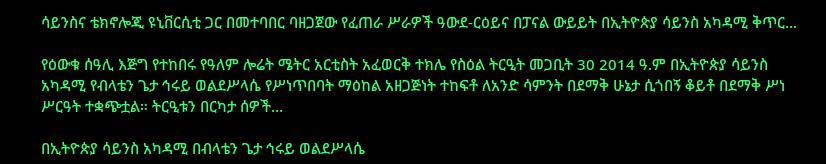ሳይንስና ቴክኖሎጂ ዩኒቨርሲቲ ጋር በመተባበር ባዘጋጀው የፈጠራ ሥራዎች ዓውደ-ርዕይና በፓናል ውይይት በኢትዮጵያ ሳይንስ አካዳሚ ቅጥር…

የዕውቁ ሰዓሊ እጅግ የተከበሩ የዓለም ሎሬት ሜትር አርቲስት አፈወርቅ ተክሌ የስዕል ትርዒት መጋቢት 30 2014 ዓ.ም በኢትዮጵያ ሳይንስ አካዳሚ የብላቴን ጌታ ኅሩይ ወልደሥላሴ የሥነጥበባት ማዕከል አዘጋጅነት ተከፍቶ ለአንድ ሳምንት በደማቅ ሁኔታ ሲጎበኝ ቆይቶ በደማቅ ሥነ ሥርዓት ተቋጭቷል። ትርዒቱን በርካታ ሰዎች…

በኢትዮጵያ ሳይንስ አካዳሚ በብላቴን ጌታ ኅሩይ ወልደሥላሴ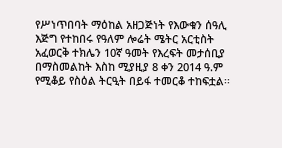የሥነጥበባት ማዕከል አዘጋጅነት የእውቁን ሰዓሊ እጅግ የተከበሩ የዓለም ሎሬት ሜትር አርቲስት አፈወርቅ ተክሌን 10ኛ ዓመት የእረፍት መታሰቢያ በማስመልከት እስከ ሚያዚያ 8 ቀን 2014 ዓ.ም የሚቆይ የስዕል ትርዒት በይፋ ተመርቆ ተከፍቷል፡፡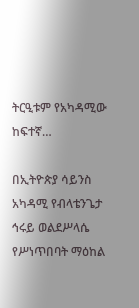ትርዒቱም የአካዳሚው ከፍተኛ…

በኢትዮጵያ ሳይንስ አካዳሚ የብላቴንጌታ ኅሩይ ወልደሥላሴ የሥነጥበባት ማዕከል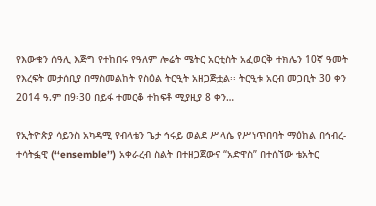የእውቁን ሰዓሊ እጅግ የተከበሩ የዓለም ሎሬት ሜትር አርቲስት አፈወርቅ ተክሌን 10ኛ ዓመት የእረፍት መታሰቢያ በማስመልከት የስዕል ትርዒት አዘጋጅቷል፡፡ ትርዒቱ አርብ መጋቢት 30 ቀን 2014 ዓ.ም በ9፡30 በይፋ ተመርቆ ተከፍቶ ሚያዚያ 8 ቀን…

የኢትዮጵያ ሳይንስ አካዳሚ የብላቴን ጌታ ኅሩይ ወልደ ሥላሴ የሥነጥበባት ማዕከል በኅብረ-ተሳትፏዊ (‘‘ensemble’’) አቀራረብ ስልት በተዘጋጀውና “አድዋስ” በተሰኘው ቴአትር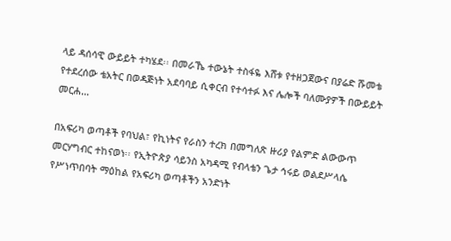ላይ ዳሰሳዊ ውይይት ተካሄደ፡፡ በመራኼ ተውኔት ተስፋዬ እሸቱ የተዘጋጀውና በያሬድ ሹመቴ የተደረሰው ቴአትር በወዳጅነት አደባባይ ሲቀርብ የተሳተፉ እና ሌሎች ባለሙያዎች በውይይት መርሐ…

በአፍሪካ ወጣቶች የባህል፣ የኪነትና የራስን ተረክ በመግለጽ ዙሪያ የልምድ ልውውጥ መርሃግብር ተከናወነ፡፡ የኢትዮጵያ ሳይንስ አካዳሚ የብላቴን ጌታ ኅሩይ ወልደሥላሴ የሥነጥበባት ማዕከል የአፍሪካ ወጣቶችን አንድነት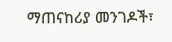ማጠናከሪያ መንገዶች፣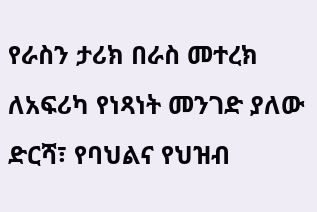የራስን ታሪክ በራስ መተረክ ለአፍሪካ የነጻነት መንገድ ያለው ድርሻ፣ የባህልና የህዝብ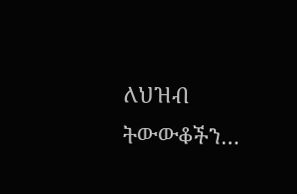ለህዝብ ትውውቆችን…